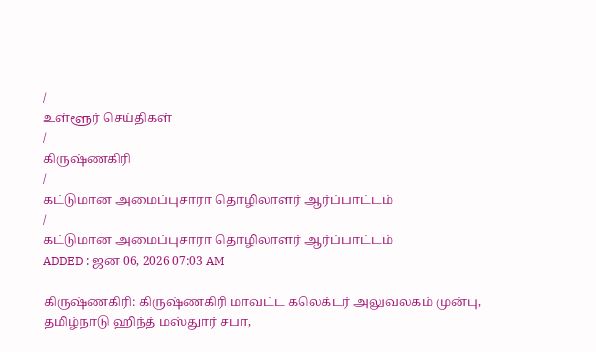/
உள்ளூர் செய்திகள்
/
கிருஷ்ணகிரி
/
கட்டுமான அமைப்புசாரா தொழிலாளர் ஆர்ப்பாட்டம்
/
கட்டுமான அமைப்புசாரா தொழிலாளர் ஆர்ப்பாட்டம்
ADDED : ஜன 06, 2026 07:03 AM

கிருஷ்ணகிரி: கிருஷ்ணகிரி மாவட்ட கலெக்டர் அலுவலகம் முன்பு, தமிழ்நாடு ஹிந்த் மஸ்துார் சபா,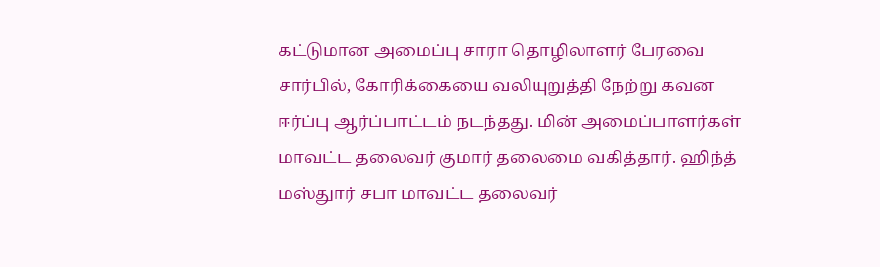கட்டுமான அமைப்பு சாரா தொழிலாளர் பேரவை சார்பில், கோரிக்கையை வலியுறுத்தி நேற்று கவன ஈர்ப்பு ஆர்ப்பாட்டம் நடந்தது. மின் அமைப்பாளர்கள் மாவட்ட தலைவர் குமார் தலைமை வகித்தார். ஹிந்த் மஸ்துார் சபா மாவட்ட தலைவர்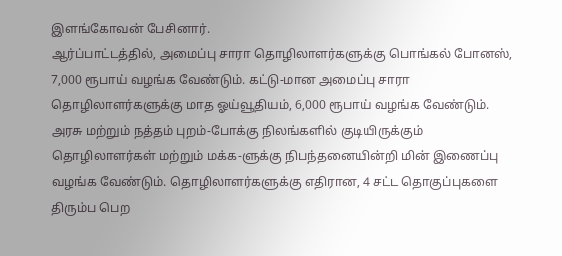இளங்கோவன் பேசினார்.
ஆர்ப்பாட்டத்தில், அமைப்பு சாரா தொழிலாளர்களுக்கு பொங்கல் போனஸ், 7,000 ரூபாய் வழங்க வேண்டும். கட்டு-மான அமைப்பு சாரா தொழிலாளர்களுக்கு மாத ஓய்வூதியம், 6,000 ரூபாய் வழங்க வேண்டும். அரசு மற்றும் நத்தம் புறம்-போக்கு நிலங்களில் குடியிருக்கும் தொழிலாளர்கள் மற்றும் மக்க-ளுக்கு நிபந்தனையின்றி மின் இணைப்பு வழங்க வேண்டும். தொழிலாளர்களுக்கு எதிரான, 4 சட்ட தொகுப்புகளை திரும்ப பெற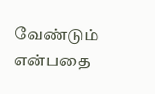வேண்டும் என்பதை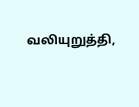வலியுறுத்தி,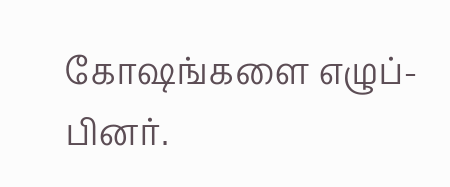கோஷங்களை எழுப்-பினர்.